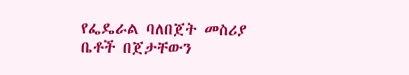የፌዴራል ባለበጀት መስሪያ ቤቶች በጀታቸውን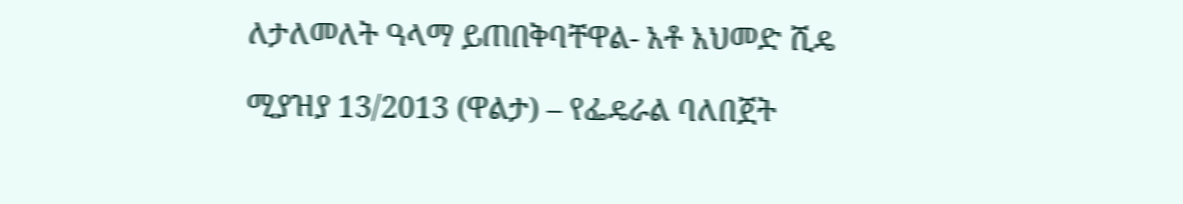ለታለመለት ዓላማ ይጠበቅባቸዋል- አቶ አህመድ ሺዴ

ሚያዝያ 13/2013 (ዋልታ) – የፌዴራል ባለበጀት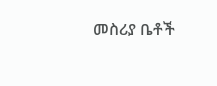መስሪያ ቤቶች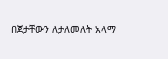በጀታቸውን ለታለመለት አላማ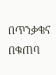በጥንቃቄና በቁጠባ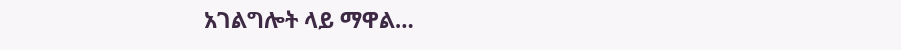አገልግሎት ላይ ማዋል…